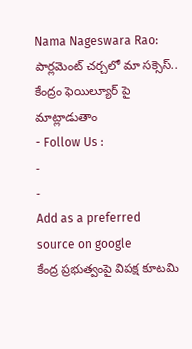Nama Nageswara Rao: పార్లమెంట్ చర్చలో మా సక్సెస్.. కేంద్రం ఫెయిల్యూర్ పై మాట్లాడుతాం
- Follow Us :
-
-
Add as a preferred
source on google
కేంద్ర ప్రభుత్వంపై విపక్ష కూటమి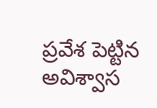ప్రవేశ పెట్టిన అవిశ్వాస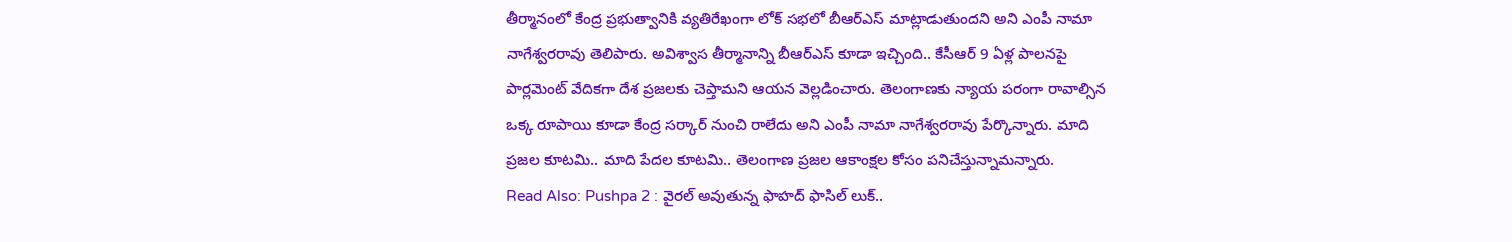తీర్మానంలో కేంద్ర ప్రభుత్వానికి వ్యతిరేఖంగా లోక్ సభలో బీఆర్ఎస్ మాట్లాడుతుందని అని ఎంపీ నామా నాగేశ్వరరావు తెలిపారు. అవిశ్వాస తీర్మానాన్ని బీఆర్ఎస్ కూడా ఇచ్చింది.. కేసీఆర్ 9 ఏళ్ల పాలనపై పార్లమెంట్ వేదికగా దేశ ప్రజలకు చెప్తామని ఆయన వెల్లడించారు. తెలంగాణకు న్యాయ పరంగా రావాల్సిన ఒక్క రూపాయి కూడా కేంద్ర సర్కార్ నుంచి రాలేదు అని ఎంపీ నామా నాగేశ్వరరావు పేర్కొన్నారు. మాది ప్రజల కూటమి.. మాది పేదల కూటమి.. తెలంగాణ ప్రజల ఆకాంక్షల కోసం పనిచేస్తున్నామన్నారు.
Read Also: Pushpa 2 : వైరల్ అవుతున్న ఫాహద్ ఫాసిల్ లుక్..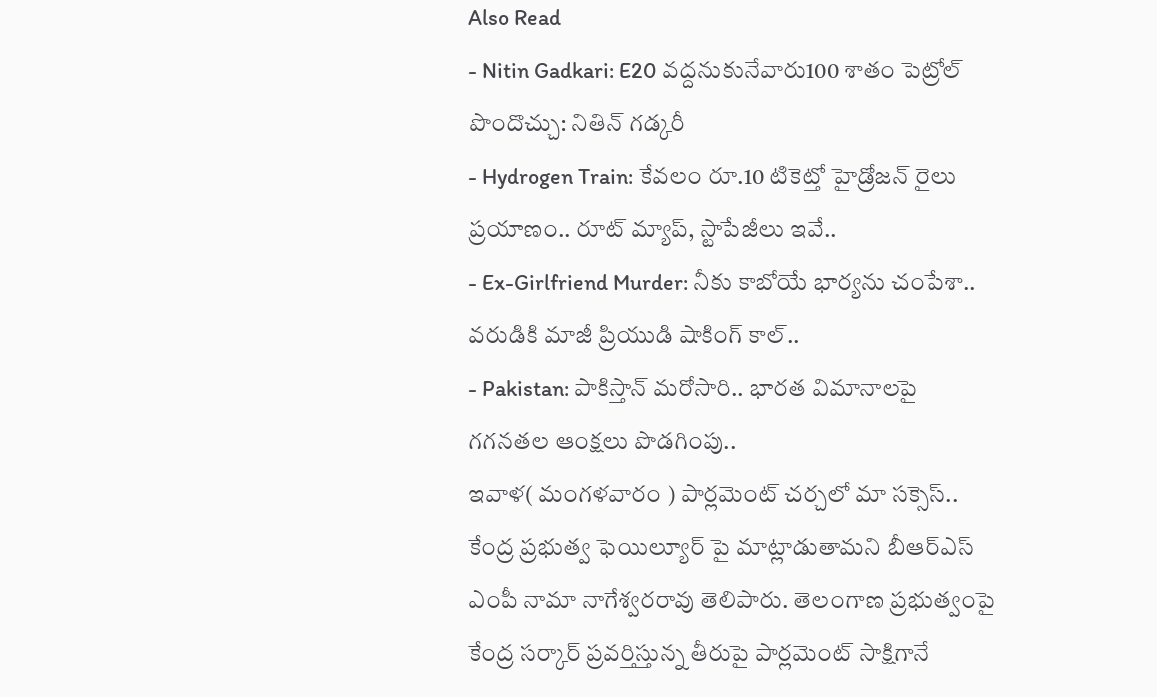Also Read
- Nitin Gadkari: E20 వద్దనుకునేవారు100 శాతం పెట్రోల్ పొందొచ్చు: నితిన్ గడ్కరీ
- Hydrogen Train: కేవలం రూ.10 టికెట్తో హైడ్రోజన్ రైలు ప్రయాణం.. రూట్ మ్యాప్, స్టాపేజీలు ఇవే..
- Ex-Girlfriend Murder: నీకు కాబోయే భార్యను చంపేశా.. వరుడికి మాజీ ప్రియుడి షాకింగ్ కాల్..
- Pakistan: పాకిస్తాన్ మరోసారి.. భారత విమానాలపై గగనతల ఆంక్షలు పొడగింపు..
ఇవాళ( మంగళవారం ) పార్లమెంట్ చర్చలో మా సక్సెస్.. కేంద్ర ప్రభుత్వ ఫెయిల్యూర్ పై మాట్లాడుతామని బీఆర్ఎస్ ఎంపీ నామా నాగేశ్వరరావు తెలిపారు. తెలంగాణ ప్రభుత్వంపై కేంద్ర సర్కార్ ప్రవర్తిస్తున్న తీరుపై పార్లమెంట్ సాక్షిగానే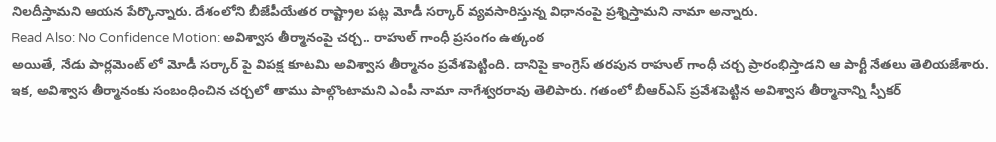నిలదీస్తామని ఆయన పేర్కొన్నారు. దేశంలోని బీజేపీయేతర రాష్ట్రాల పట్ల మోడీ సర్కార్ వ్యవసారిస్తున్న విధానంపై ప్రశ్నిస్తామని నామా అన్నారు.
Read Also: No Confidence Motion: అవిశ్వాస తీర్మానంపై చర్చ.. రాహుల్ గాంధీ ప్రసంగం ఉత్కంఠ
అయితే, నేడు పార్లమెంట్ లో మోడీ సర్కార్ పై విపక్ష కూటమి అవిశ్వాస తీర్మానం ప్రవేశపెట్టింది. దానిపై కాంగ్రెస్ తరపున రాహుల్ గాంధీ చర్చ ప్రారంభిస్తాడని ఆ పార్టీ నేతలు తెలియజేశారు. ఇక, అవిశ్వాస తీర్మానంకు సంబంధించిన చర్చలో తాము పాల్గొంటామని ఎంపీ నామా నాగేశ్వరరావు తెలిపారు. గతంలో బీఆర్ఎస్ ప్రవేశపెట్టిన అవిశ్వాస తీర్మానాన్ని స్పీకర్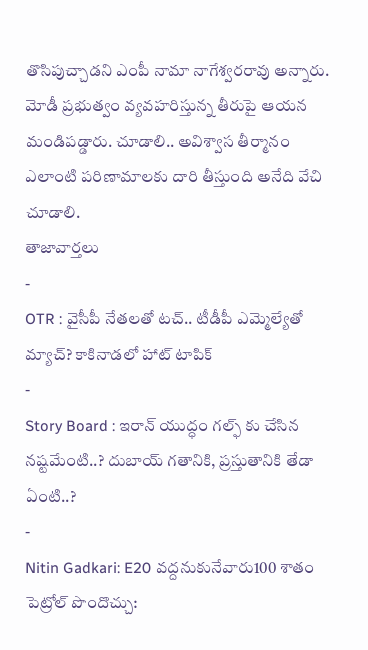తొసిపుచ్చాడని ఎంపీ నామా నాగేశ్వరరావు అన్నారు. మోడీ ప్రభుత్వం వ్యవహరిస్తున్న తీరుపై ఆయన మండిపడ్డారు. చూడాలి.. అవిశ్వాస తీర్మానం ఎలాంటి పరిణామాలకు దారి తీస్తుంది అనేది వేచి చూడాలి.
తాజావార్తలు
-
OTR : వైసీపీ నేతలతో టచ్.. టీడీపీ ఎమ్మెల్యేతో మ్యాచ్? కాకినాడలో హాట్ టాపిక్
-
Story Board : ఇరాన్ యుద్ధం గల్ఫ్ కు చేసిన నష్టమేంటి..? దుబాయ్ గతానికి, ప్రస్తుతానికి తేడా ఏంటి..?
-
Nitin Gadkari: E20 వద్దనుకునేవారు100 శాతం పెట్రోల్ పొందొచ్చు: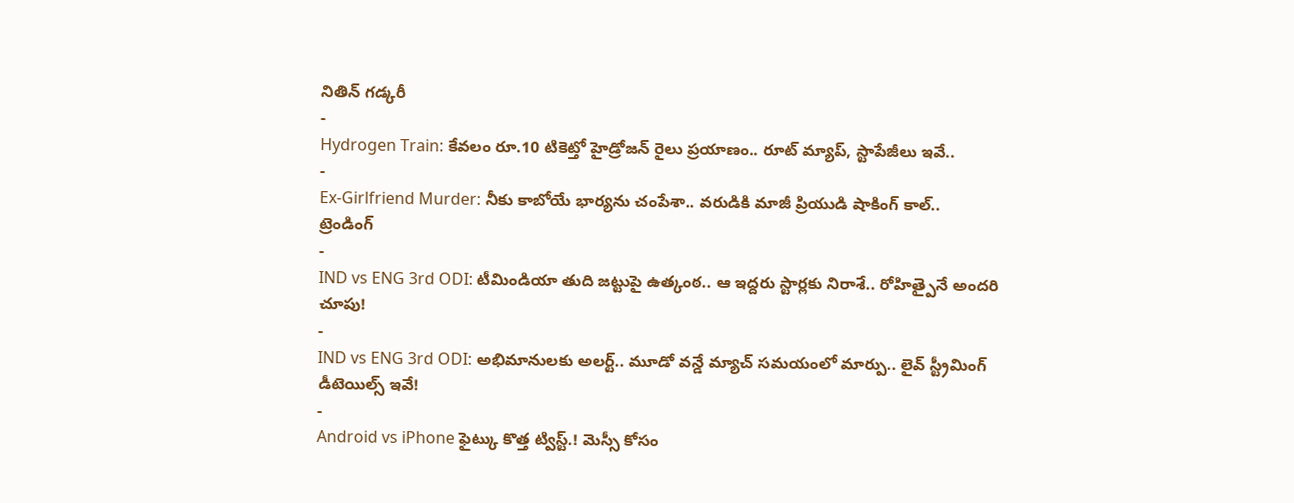నితిన్ గడ్కరీ
-
Hydrogen Train: కేవలం రూ.10 టికెట్తో హైడ్రోజన్ రైలు ప్రయాణం.. రూట్ మ్యాప్, స్టాపేజీలు ఇవే..
-
Ex-Girlfriend Murder: నీకు కాబోయే భార్యను చంపేశా.. వరుడికి మాజీ ప్రియుడి షాకింగ్ కాల్..
ట్రెండింగ్
-
IND vs ENG 3rd ODI: టీమిండియా తుది జట్టుపై ఉత్కంఠ.. ఆ ఇద్దరు స్టార్లకు నిరాశే.. రోహిత్పైనే అందరి చూపు!
-
IND vs ENG 3rd ODI: అభిమానులకు అలర్ట్.. మూడో వన్డే మ్యాచ్ సమయంలో మార్పు.. లైవ్ స్ట్రీమింగ్ డీటెయిల్స్ ఇవే!
-
Android vs iPhone ఫైట్కు కొత్త ట్విస్ట్.! మెస్సీ కోసం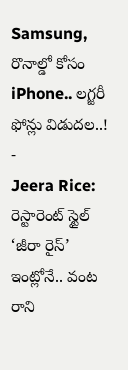Samsung, రొనాల్డో కోసం iPhone.. లగ్జరీ ఫోన్లు విడుదల..!
-
Jeera Rice: రెస్టారెంట్ స్టైల్ ‘జీరా రైస్’ ఇంట్లోనే.. వంట రాని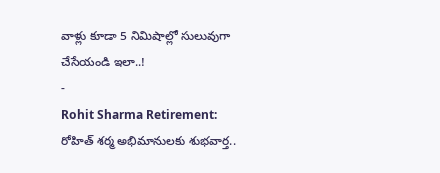వాళ్లు కూడా 5 నిమిషాల్లో సులువుగా చేసేయండి ఇలా..!
-
Rohit Sharma Retirement: రోహిత్ శర్మ అభిమానులకు శుభవార్త..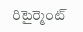రిటైర్మెంట్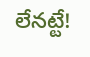లేనట్టే!